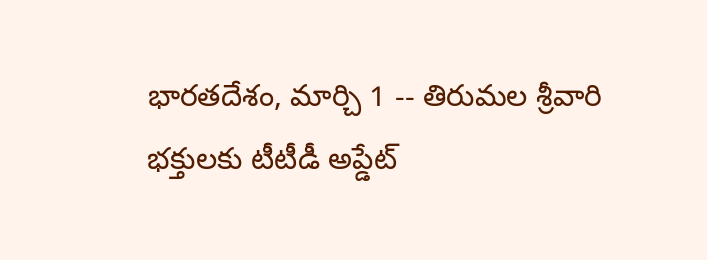భారతదేశం, మార్చి 1 -- తిరుమల శ్రీవారి భక్తులకు టీటీడీ అప్డేట్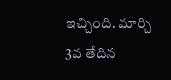ఇచ్చింది. మార్చి 3వ తేదిన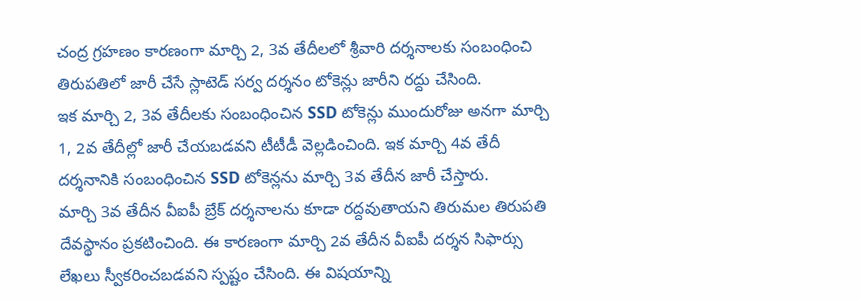చంద్ర గ్రహణం కారణంగా మార్చి 2, 3వ తేదీలలో శ్రీవారి దర్శనాలకు సంబంధించి తిరుపతిలో జారీ చేసే స్లాటెడ్ సర్వ దర్శనం టోకెన్లు జారీని రద్దు చేసింది.
ఇక మార్చి 2, 3వ తేదీలకు సంబంధించిన SSD టోకెన్లు ముందురోజు అనగా మార్చి 1, 2వ తేదీల్లో జారీ చేయబడవని టీటీడీ వెల్లడించింది. ఇక మార్చి 4వ తేదీ దర్శనానికి సంబంధించిన SSD టోకెన్లను మార్చి 3వ తేదీన జారీ చేస్తారు.
మార్చి 3వ తేదీన వీఐపీ బ్రేక్ దర్శనాలను కూడా రద్దవుతాయని తిరుమల తిరుపతి దేవస్థానం ప్రకటించింది. ఈ కారణంగా మార్చి 2వ తేదీన వీఐపీ దర్శన సిఫార్సు లేఖలు స్వీకరించబడవని స్పష్టం చేసింది. ఈ విషయాన్ని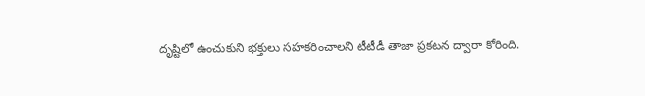దృష్టిలో ఉంచుకుని భక్తులు సహకరించాలని టీటీడీ తాజా ప్రకటన ద్వారా కోరింది.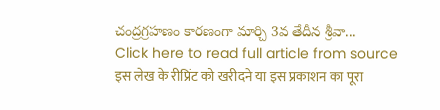చంద్రగ్రహణం కారణంగా మార్చి 3వ తేదీన శ్రీవా...
Click here to read full article from source
इस लेख के रीप्रिंट को खरीदने या इस प्रकाशन का पूरा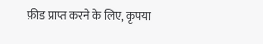फ़ीड प्राप्त करने के लिए, कृपया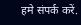हमे संपर्क करें.